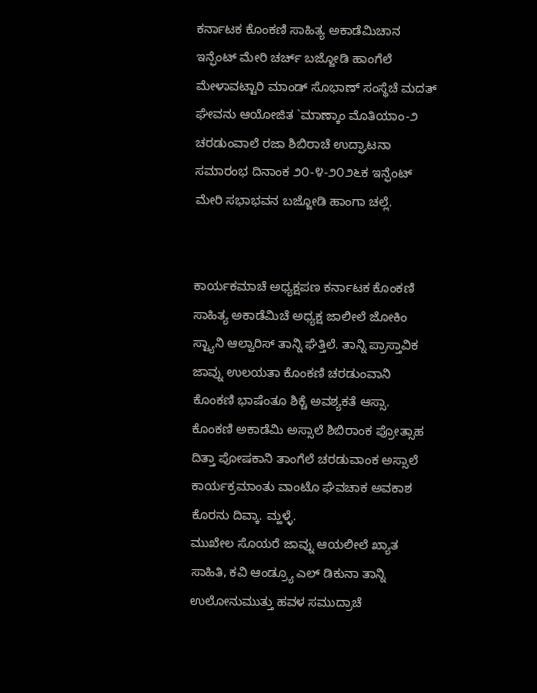ಕರ್ನಾಟಕ ಕೊಂಕಣಿ ಸಾಹಿತ್ಯ ಅಕಾಡೆಮಿಚಾನ ಇನ್ಫೆಂಟ್ ಮೇರಿ ಚರ್ಚ್ ಬಜ್ಜೋಡಿ ಹಾಂಗೆಲೆ ಮೇಳಾವಟ್ಟಾರಿ ಮಾಂಡ್ ಸೊಭಾಣ್ ಸಂಸ್ಥೆಚೆ ಮದತ್ ಘೇವನು ಆಯೋಜಿತ `ಮಾಣ್ಕಾಂ ಮೊತಿಯಾಂ-೨ ಚರಡುಂವಾಲೆ ರಜಾ ಶಿಬಿರಾಚೆ ಉದ್ಘಾಟನಾ ಸಮಾರಂಭ ದಿನಾಂಕ ೨೦-೪-೨೦೨೬ಕ ಇನ್ಫೆಂಟ್ ಮೇರಿ ಸಭಾಭವನ ಬಜ್ಜೋಡಿ ಹಾಂಗಾ ಚಲ್ಲೆ.


ಕಾರ್ಯಕಮಾಚೆ ಅಧ್ಯಕ್ಷಪಣ ಕರ್ನಾಟಕ ಕೊಂಕಣಿ ಸಾಹಿತ್ಯ ಅಕಾಡೆಮಿಚೆ ಅಧ್ಯಕ್ಷ ಜಾಲೀಲೆ ಜೋಕಿಂ ಸ್ಟ್ಯಾನಿ ಆಲ್ವಾರಿಸ್ ತಾನ್ನಿ ಘೆತ್ತಿಲೆ. ತಾನ್ನಿ ಪ್ರಾಸ್ತಾವಿಕ ಜಾವ್ನು ಉಲಯತಾ ಕೊಂಕಣಿ ಚರಡುಂವಾನಿ ಕೊಂಕಣಿ ಭಾಷೆಂತೂ ಶಿಕ್ಚೆ ಅವಶ್ಯಕತೆ ಆಸ್ಸಾ. ಕೊಂಕಣಿ ಅಕಾಡೆಮಿ ಅಸ್ಸಾಲೆ ಶಿಬಿರಾಂಕ ಪ್ರೋತ್ಸಾಹ ದಿತ್ತಾ ಪೋಷಕಾನಿ ತಾಂಗೆಲೆ ಚರಡುವಾಂಕ ಅಸ್ಸಾಲೆ ಕಾರ್ಯಕ್ರಮಾಂತು ವಾಂಟೊ ಘೆವಚಾಕ ಅವಕಾಶ ಕೊರನು ದಿವ್ಕಾ. ಮ್ಹಳ್ಳೆ.
ಮುಖೇಲ ಸೊಯರೆ ಜಾವ್ನು ಆಯಲೀಲೆ ಖ್ಯಾತ ಸಾಹಿತಿ, ಕವಿ ಆಂಡ್ರ್ಯೂ ಎಲ್ ಡಿಕುನಾ ತಾನ್ನಿ ಉಲೋನುಮುತ್ತು ಹವಳ ಸಮುದ್ರಾಚೆ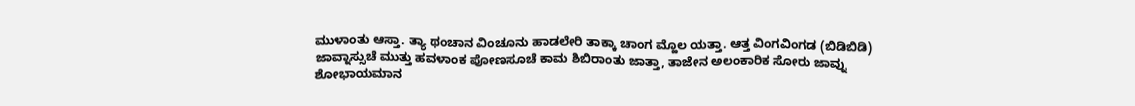ಮುಳಾಂತು ಆಸ್ತಾ. ತ್ಯಾ ಥಂಚಾನ ವಿಂಚೂನು ಹಾಡಲೇರಿ ತಾಕ್ಕಾ ಚಾಂಗ ಮ್ಹೊಲ ಯತ್ತಾ. ಆತ್ತ ವಿಂಗವಿಂಗಡ (ಬಿಡಿಬಿಡಿ) ಜಾವ್ನಾಸ್ಸುಚೆ ಮುತ್ತು ಹವಳಾಂಕ ಪೋಣಸೂಚೆ ಕಾಮ ಶಿಬಿರಾಂತು ಜಾತ್ತಾ, ತಾಜೇನ ಅಲಂಕಾರಿಕ ಸೋರು ಜಾವ್ನು ಶೋಭಾಯಮಾನ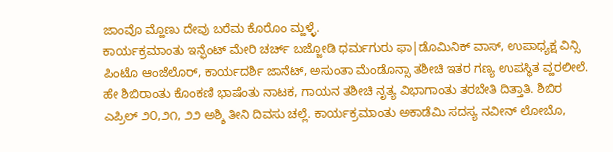ಜಾಂವೊ ಮ್ಹೊಣು ದೇವು ಬರೆಮ ಕೊರೊಂ ಮ್ಹಳ್ಳೆ.
ಕಾರ್ಯಕ್ರಮಾಂತು ಇನ್ಫೆಂಟ್ ಮೇರಿ ಚರ್ಚ್ ಬಜ್ಜೋಡಿ ಧರ್ಮಗುರು ಫಾ|ಡೊಮಿನಿಕ್ ವಾಸ್, ಉಪಾಧ್ಯಕ್ಷ ವಿನ್ಸಿ ಪಿಂಟೊ ಆಂಜೆಲೊರ್, ಕಾರ್ಯದರ್ಶಿ ಜಾನೆಟ್, ಅಸುಂತಾ ಮೆಂಡೊನ್ಸಾ ತಶೀಚಿ ಇತರ ಗಣ್ಯ ಉಪಸ್ಥಿತ ವ್ಹರಲೀಲೆ. ಹೇ ಶಿಬಿರಾಂತು ಕೊಂಕಣಿ ಭಾಷೆಂತು ನಾಟಕ, ಗಾಯನ ತಶೀಚಿ ನೃತ್ಯ ವಿಭಾಗಾಂತು ತರಬೇತಿ ದಿತ್ತಾತಿ. ಶಿಬಿರ ಎಪ್ರಿಲ್ ೨೦,೨೧, ೨೨ ಅಶ್ಶಿ ತೀನಿ ದಿವಸು ಚಲ್ಲೆ. ಕಾರ್ಯಕ್ರಮಾಂತು ಅಕಾಡೆಮಿ ಸದಸ್ಯ ನವೀನ್ ಲೋಬೊ,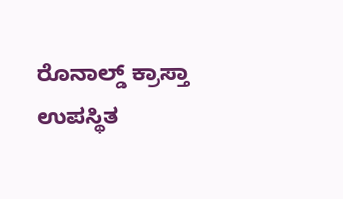ರೊನಾಲ್ಡ್ ಕ್ರಾಸ್ತಾ ಉಪಸ್ಥಿತ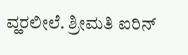ವ್ಹರಲೀಲೆ. ಶ್ರೀಮತಿ ಐರಿನ್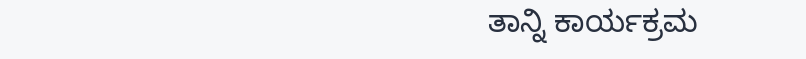ತಾನ್ನಿ ಕಾರ್ಯಕ್ರಮ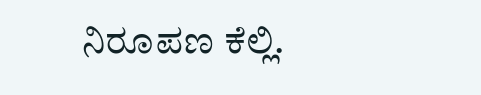ನಿರೂಪಣ ಕೆಲ್ಲಿ.